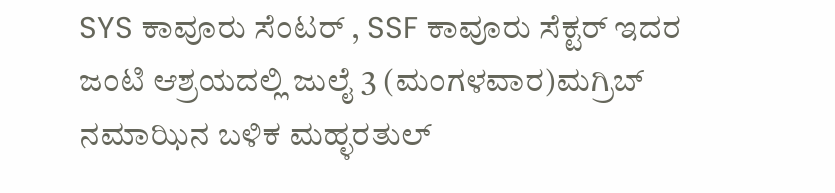SYS ಕಾವೂರು ಸೆಂಟರ್ , SSF ಕಾವೂರು ಸೆಕ್ಟರ್ ಇದರ ಜಂಟಿ ಆಶ್ರಯದಲ್ಲಿ ಜುಲೈ 3 (ಮಂಗಳವಾರ)ಮಗ್ರಿಬ್ ನಮಾಝಿನ ಬಳಿಕ ಮಹ್ಳರತುಲ್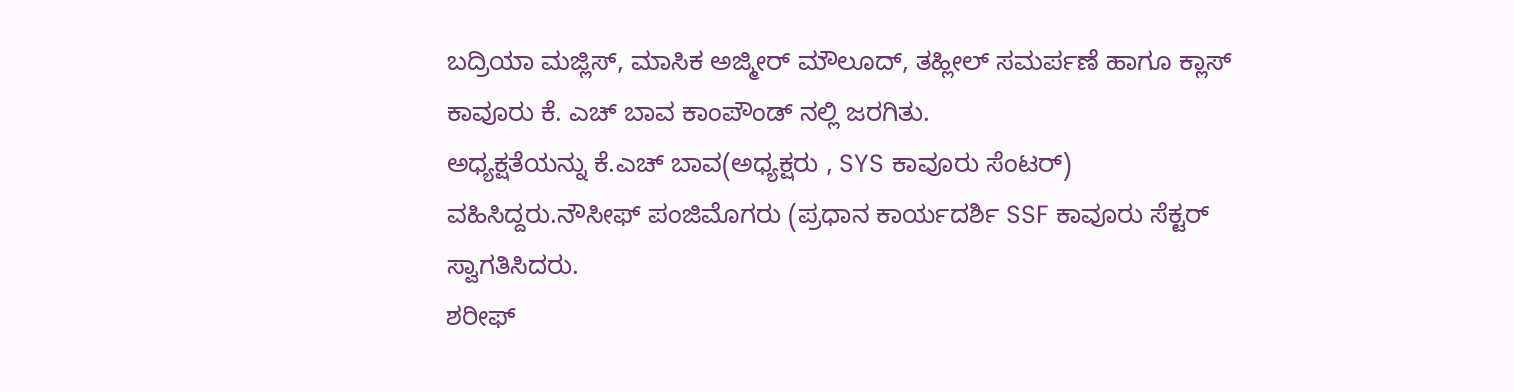ಬದ್ರಿಯಾ ಮಜ್ಲಿಸ್, ಮಾಸಿಕ ಅಜ್ಮೀರ್ ಮೌಲೂದ್, ತಹ್ಲೀಲ್ ಸಮರ್ಪಣೆ ಹಾಗೂ ಕ್ಲಾಸ್ ಕಾವೂರು ಕೆ. ಎಚ್ ಬಾವ ಕಾಂಪೌಂಡ್ ನಲ್ಲಿ ಜರಗಿತು.
ಅಧ್ಯಕ್ಷತೆಯನ್ನು ಕೆ.ಎಚ್ ಬಾವ(ಅಧ್ಯಕ್ಷರು , SYS ಕಾವೂರು ಸೆಂಟರ್) ವಹಿಸಿದ್ದರು.ನೌಸೀಫ್ ಪಂಜಿಮೊಗರು (ಪ್ರಧಾನ ಕಾರ್ಯದರ್ಶಿ SSF ಕಾವೂರು ಸೆಕ್ಟರ್ ಸ್ವಾಗತಿಸಿದರು.
ಶರೀಫ್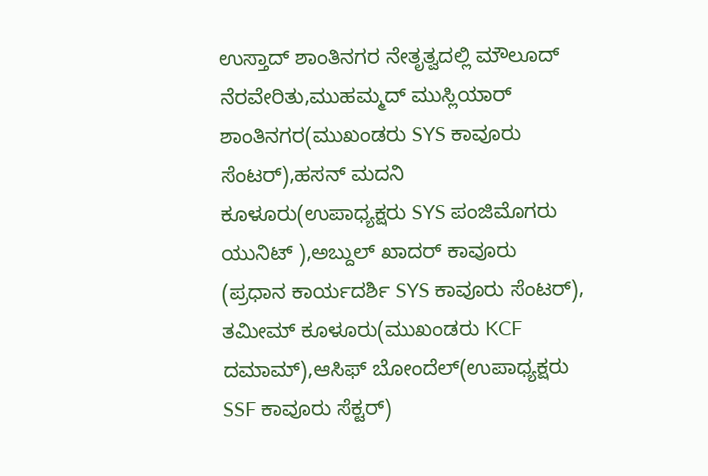ಉಸ್ತಾದ್ ಶಾಂತಿನಗರ ನೇತೃತ್ವದಲ್ಲಿ ಮೌಲೂದ್ ನೆರವೇರಿತು,ಮುಹಮ್ಮದ್ ಮುಸ್ಲಿಯಾರ್ ಶಾಂತಿನಗರ(ಮುಖಂಡರು SYS ಕಾವೂರು ಸೆಂಟರ್),ಹಸನ್ ಮದನಿ ಕೂಳೂರು(ಉಪಾಧ್ಯಕ್ಷರು SYS ಪಂಜಿಮೊಗರು ಯುನಿಟ್ ),ಅಬ್ದುಲ್ ಖಾದರ್ ಕಾವೂರು
(ಪ್ರಧಾನ ಕಾರ್ಯದರ್ಶಿ SYS ಕಾವೂರು ಸೆಂಟರ್),
ತಮೀಮ್ ಕೂಳೂರು(ಮುಖಂಡರು KCF ದಮಾಮ್),ಆಸಿಫ್ ಬೋಂದೆಲ್(ಉಪಾಧ್ಯಕ್ಷರು SSF ಕಾವೂರು ಸೆಕ್ಟರ್)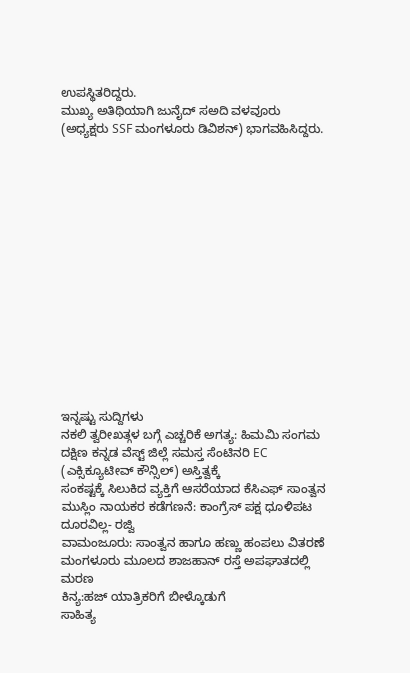ಉಪಸ್ಥಿತರಿದ್ದರು.
ಮುಖ್ಯ ಅತಿಥಿಯಾಗಿ ಜುನೈದ್ ಸಅದಿ ವಳವೂರು (ಅಧ್ಯಕ್ಷರು SSF ಮಂಗಳೂರು ಡಿವಿಶನ್) ಭಾಗವಹಿಸಿದ್ದರು.















ಇನ್ನಷ್ಟು ಸುದ್ದಿಗಳು
ನಕಲಿ ತ್ವರೀಖತ್ಗಳ ಬಗ್ಗೆ ಎಚ್ಚರಿಕೆ ಅಗತ್ಯ: ಹಿಮಮಿ ಸಂಗಮ
ದಕ್ಷಿಣ ಕನ್ನಡ ವೆಸ್ಟ್ ಜಿಲ್ಲೆ ಸಮಸ್ತ ಸೆಂಟಿನರಿ EC (ಎಕ್ಸಿಕ್ಯೂಟೀವ್ ಕೌನ್ಸಿಲ್) ಅಸ್ತಿತ್ವಕ್ಕೆ
ಸಂಕಷ್ಟಕ್ಕೆ ಸಿಲುಕಿದ ವ್ಯಕ್ತಿಗೆ ಆಸರೆಯಾದ ಕೆಸಿಎಫ್ ಸಾಂತ್ವನ
ಮುಸ್ಲಿಂ ನಾಯಕರ ಕಡೆಗಣನೆ: ಕಾಂಗ್ರೆಸ್ ಪಕ್ಷ ಧೂಳಿಪಟ ದೂರವಿಲ್ಲ- ರಜ್ವಿ
ವಾಮಂಜೂರು: ಸಾಂತ್ವನ ಹಾಗೂ ಹಣ್ಣು ಹಂಪಲು ವಿತರಣೆ
ಮಂಗಳೂರು ಮೂಲದ ಶಾಜಹಾನ್ ರಸ್ತೆ ಅಪಘಾತದಲ್ಲಿ ಮರಣ
ಕಿನ್ಯ:ಹಜ್ ಯಾತ್ರಿಕರಿಗೆ ಬೀಳ್ಕೊಡುಗೆ
ಸಾಹಿತ್ಯ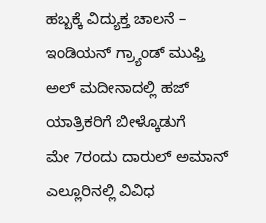ಹಬ್ಬಕ್ಕೆ ವಿದ್ಯುಕ್ತ ಚಾಲನೆ – ಇಂಡಿಯನ್ ಗ್ರ್ಯಾಂಡ್ ಮುಫ್ತಿ
ಅಲ್ ಮದೀನಾದಲ್ಲಿ ಹಜ್ ಯಾತ್ರಿಕರಿಗೆ ಬೀಳ್ಕೊಡುಗೆ
ಮೇ 7ರಂದು ದಾರುಲ್ ಅಮಾನ್ ಎಲ್ಲೂರಿನಲ್ಲಿ ವಿವಿಧ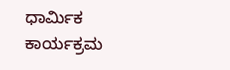ಧಾರ್ಮಿಕ ಕಾರ್ಯಕ್ರಮ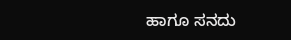ಹಾಗೂ ಸನದು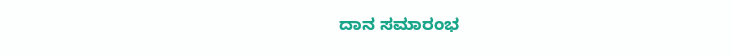ದಾನ ಸಮಾರಂಭ